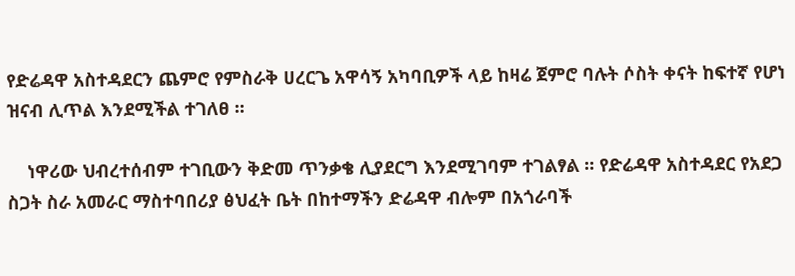የድሬዳዋ አስተዳደርን ጨምሮ የምስራቅ ሀረርጌ አዋሳኝ አካባቢዎች ላይ ከዛሬ ጀምሮ ባሉት ሶስት ቀናት ከፍተኛ የሆነ ዝናብ ሊጥል እንደሚችል ተገለፀ ።

    ነዋሪው ህብረተሰብም ተገቢውን ቅድመ ጥንቃቄ ሊያደርግ እንደሚገባም ተገልፃል ። የድሬዳዋ አስተዳደር የአደጋ ስጋት ስራ አመራር ማስተባበሪያ ፅህፈት ቤት በከተማችን ድሬዳዋ ብሎም በአጎራባች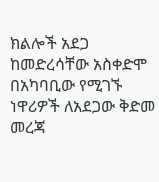ክልሎች አደጋ ከመድረሳቸው አስቀድሞ በአካባቢው የሚገኙ ነዋሪዎች ለአደጋው ቅድመ መረጃ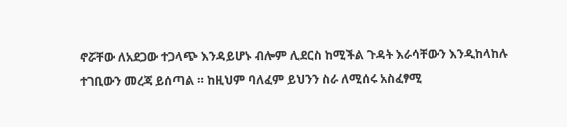ኖሯቸው ለአደጋው ተጋላጭ እንዳይሆኑ ብሎም ሊደርስ ከሚችል ጉዳት እራሳቸውን እንዲከላከሉ ተገቢውን መረጃ ይሰጣል ። ከዚህም ባለፈም ይህንን ስራ ለሚሰሩ አስፈፃሚ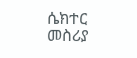ሴክተር መስሪያ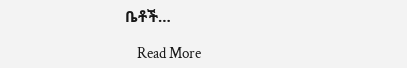ቤቶች…

    Read More